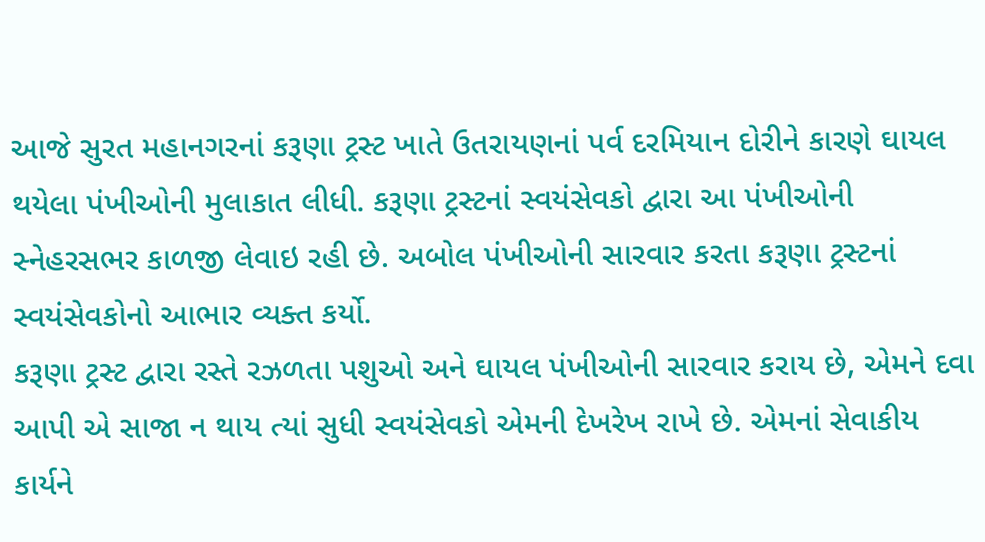આજે સુરત મહાનગરનાં કરૂણા ટ્રસ્ટ ખાતે ઉતરાયણનાં પર્વ દરમિયાન દોરીને કારણે ઘાયલ થયેલા પંખીઓની મુલાકાત લીધી. કરૂણા ટ્રસ્ટનાં સ્વયંસેવકો દ્વારા આ પંખીઓની સ્નેહરસભર કાળજી લેવાઇ રહી છે. અબોલ પંખીઓની સારવાર કરતા કરૂણા ટ્રસ્ટનાં સ્વયંસેવકોનો આભાર વ્યક્ત કર્યો.
કરૂણા ટ્રસ્ટ દ્વારા રસ્તે રઝળતા પશુઓ અને ઘાયલ પંખીઓની સારવાર કરાય છે, એમને દવા આપી એ સાજા ન થાય ત્યાં સુધી સ્વયંસેવકો એમની દેખરેખ રાખે છે. એમનાં સેવાકીય કાર્યને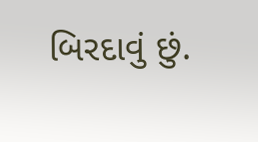બિરદાવું છું.